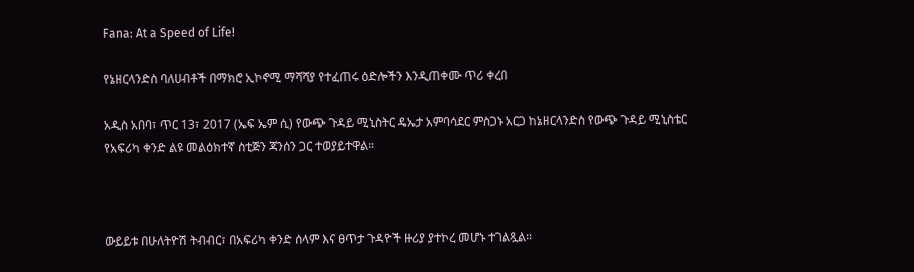Fana: At a Speed of Life!

የኔዘርላንድስ ባለሀብቶች በማክሮ ኢኮኖሚ ማሻሻያ የተፈጠሩ ዕድሎችን እንዲጠቀሙ ጥሪ ቀረበ

አዲስ አበባ፣ ጥር 13፣ 2017 (ኤፍ ኤም ሲ) የውጭ ጉዳይ ሚኒስትር ዴኤታ አምባሳደር ምስጋኑ አርጋ ከኔዘርላንድስ የውጭ ጉዳይ ሚኒስቴር የአፍሪካ ቀንድ ልዩ መልዕክተኛ ስቲጅን ጃንሰን ጋር ተወያይተዋል።



ውይይቱ በሁለትዮሽ ትብብር፣ በአፍሪካ ቀንድ ሰላም እና ፀጥታ ጉዳዮች ዙሪያ ያተኮረ መሆኑ ተገልጿል።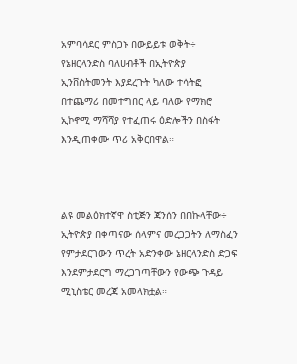አምባሳደር ምስጋኑ በውይይቱ ወቅት÷ የኔዘርላንድስ ባለሀብቶች በኢትዮጵያ ኢንቨስትመንት እያደረጉት ካለው ተሳትፎ በተጨማሪ በመተግበር ላይ ባለው የማክሮ ኢኮኖሚ ማሻሻያ የተፈጠሩ ዕድሎችን በስፋት እንዲጠቀሙ ጥሪ አቅርበዋል።



ልዩ መልዕክተኛዋ ስቲጅን ጃንሰን በበኩላቸው÷ ኢትዮጵያ በቀጣናው ሰላምና መረጋጋትን ለማስፈን የምታደርገውን ጥረት አድንቀው ኔዘርላንድስ ድጋፍ እንደምታደርግ ማረጋገጣቸውን የውጭ ጉዳይ ሚኒስቴር መረጃ አመላክቷል።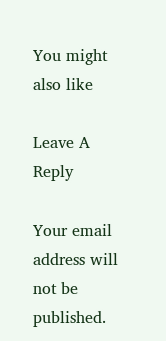You might also like

Leave A Reply

Your email address will not be published.